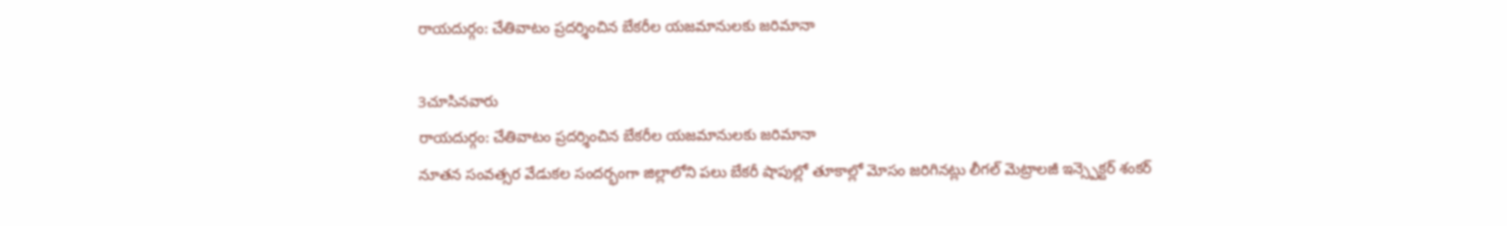రాయదుర్గం: చేతివాటం ప్రదర్శించిన బేకరీల యజమానులకు జరిమానా

3చూసినవారు
రాయదుర్గం: చేతివాటం ప్రదర్శించిన బేకరీల యజమానులకు జరిమానా
నూతన సంవత్సర వేడుకల సందర్భంగా జిల్లాలోని పలు బేకరీ షాపుల్లో తూకాల్లో మోసం జరిగినట్లు లీగల్ మెట్రాలజీ ఇన్స్పెక్టర్ శంకర్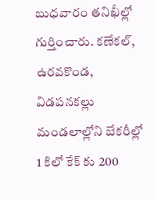బుధవారం తనిఖీల్లో గుర్తించారు. కణేకల్, ఉరవకొండ, విడపనకల్లు మండలాల్లోని బేకరీల్లో 1 కిలో కేక్ కు 200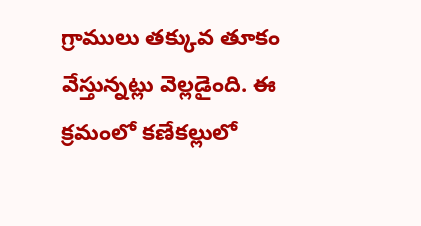గ్రాములు తక్కువ తూకం వేస్తున్నట్లు వెల్లడైంది. ఈ క్రమంలో కణేకల్లులో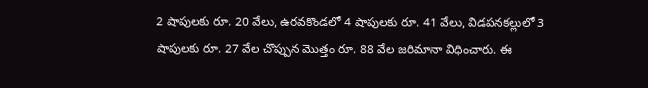2 షాపులకు రూ. 20 వేలు, ఉరవకొండలో 4 షాపులకు రూ. 41 వేలు, విడపనకల్లులో 3 షాపులకు రూ. 27 వేల చొప్పున మొత్తం రూ. 88 వేల జరిమానా విధించారు. ఈ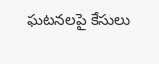ఘటనలపై కేసులు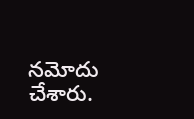నమోదు చేశారు.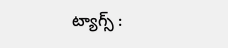ట్యాగ్స్ :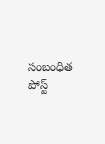సంబంధిత పోస్ట్